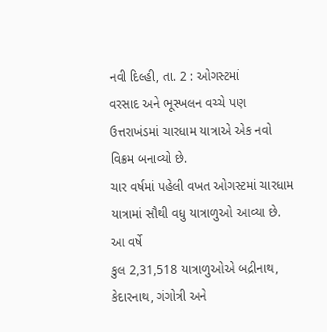નવી દિલ્હી, તા. 2 : ઓગસ્ટમાં
વરસાદ અને ભૂસ્ખલન વચ્ચે પણ ઉત્તરાખંડમાં ચારધામ યાત્રાએ એક નવો વિક્રમ બનાવ્યો છે.
ચાર વર્ષમાં પહેલી વખત ઓગસ્ટમાં ચારધામ યાત્રામાં સૌથી વધુ યાત્રાળુઓ આવ્યા છે. આ વર્ષે
કુલ 2,31,518 યાત્રાળુઓએ બદ્રીનાથ, કેદારનાથ, ગંગોત્રી અને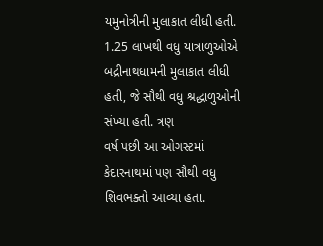યમુનોત્રીની મુલાકાત લીધી હતી. 1.25 લાખથી વધુ યાત્રાળુઓએ બદ્રીનાથધામની મુલાકાત લીધી હતી, જે સૌથી વધુ શ્રદ્ધાળુઓની સંખ્યા હતી. ત્રણ
વર્ષ પછી આ ઓગસ્ટમાં કેદારનાથમાં પણ સૌથી વધુ શિવભક્તો આવ્યા હતા.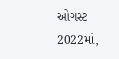ઓગસ્ટ 2022માં,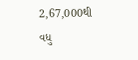2,67,000થી
વધુ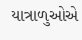યાત્રાળુઓએ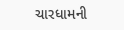ચારધામની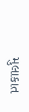મુલાકાત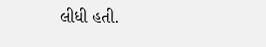લીધી હતી.